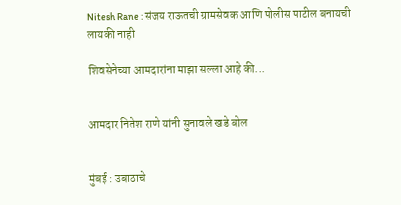Nitesh Rane : संजय राऊतची ग्रामसेवक आणि पोलीस पाटील बनायची लायकी नाही

शिवसेनेच्या आमदारांना माझा सल्ला आहे की...


आमदार नितेश राणे यांनी सुनावले खडे बोल


मुंबई : उबाठाचे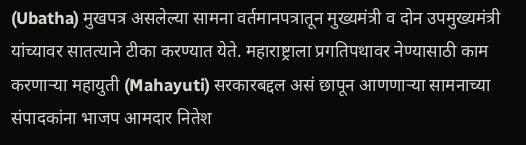(Ubatha) मुखपत्र असलेल्या सामना वर्तमानपत्रातून मुख्यमंत्री व दोन उपमुख्यमंत्री यांच्यावर सातत्याने टीका करण्यात येते. महाराष्ट्राला प्रगतिपथावर नेण्यासाठी काम करणार्‍या महायुती (Mahayuti) सरकारबद्दल असं छापून आणणार्‍या सामनाच्या संपादकांना भाजप आमदार नितेश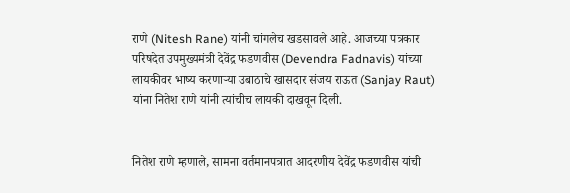राणे (Nitesh Rane) यांनी चांगलेच खडसावले आहे. आजच्या पत्रकार परिषदेत उपमुख्यमंत्री देवेंद्र फडणवीस (Devendra Fadnavis) यांच्या लायकीवर भाष्य करणार्‍या उबाठाचे खासदार संजय राऊत (Sanjay Raut) यांना नितेश राणे यांनी त्यांचीच लायकी दाखवून दिली.


नितेश राणे म्हणाले, सामना वर्तमानपत्रात आदरणीय देवेंद्र फडणवीस यांची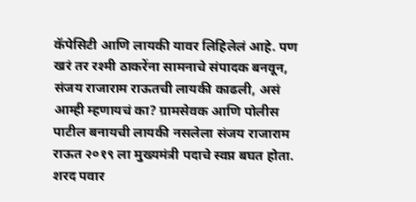कॅपेसिटी आणि लायकी यावर लिहिलेलं आहे. पण खरं तर रश्मी ठाकरेंना सामनाचे संपादक बनवून, संजय राजाराम राऊतची लायकी काढली, असं आम्ही म्हणायचं का? ग्रामसेवक आणि पोलीस पाटील बनायची लायकी नसलेला संजय राजाराम राऊत २०१९ ला मुख्यमंत्री पदाचे स्वप्न बघत होता. शरद पवार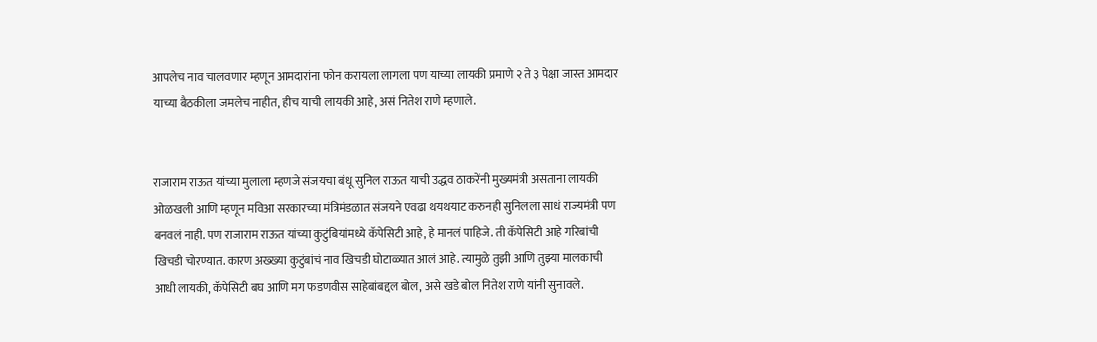आपलेच नाव चालवणार म्हणून आमदारांना फोन करायला लागला पण याच्या लायकी प्रमाणे २ ते ३ पेक्षा जास्त आमदार याच्या बैठकीला जमलेच नाहीत, हीच याची लायकी आहे, असं नितेश राणे म्हणाले.


राजाराम राऊत यांच्या मुलाला म्हणजे संजयचा बंधू सुनिल राऊत याची उद्धव ठाकरेंनी मुख्यमंत्री असताना लायकी ओळखली आणि म्हणून मविआ सरकारच्या मंत्रिमंडळात संजयने एवढा थयथयाट करुनही सुनिलला साधं राज्यमंत्री पण बनवलं नाही. पण राजाराम राऊत यांच्या कुटुंबियांमध्ये कॅपेसिटी आहे, हे मानलं पाहिजे. ती कॅपेसिटी आहे गरिबांची खिचडी चोरण्यात. कारण अख्ख्या कुटुंबांचं नाव खिचडी घोटाळ्यात आलं आहे. त्यामुळे तुझी आणि तुझ्या मालकाची आधी लायकी, कॅपेसिटी बघ आणि मग फडणवीस साहेबांबद्दल बोल, असे खडे बोल नितेश राणे यांनी सुनावले.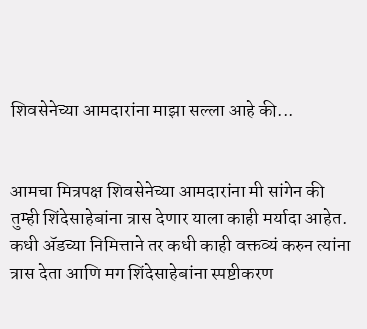शिवसेनेच्या आमदारांना माझा सल्ला आहे की...


आमचा मित्रपक्ष शिवसेनेच्या आमदारांना मी सांगेन की तुम्ही शिंदेसाहेबांना त्रास देणार याला काही मर्यादा आहेत. कधी ॲडच्या निमित्ताने तर कधी काही वक्तव्यं करुन त्यांना त्रास देता आणि मग शिंदेसाहेबांना स्पष्टीकरण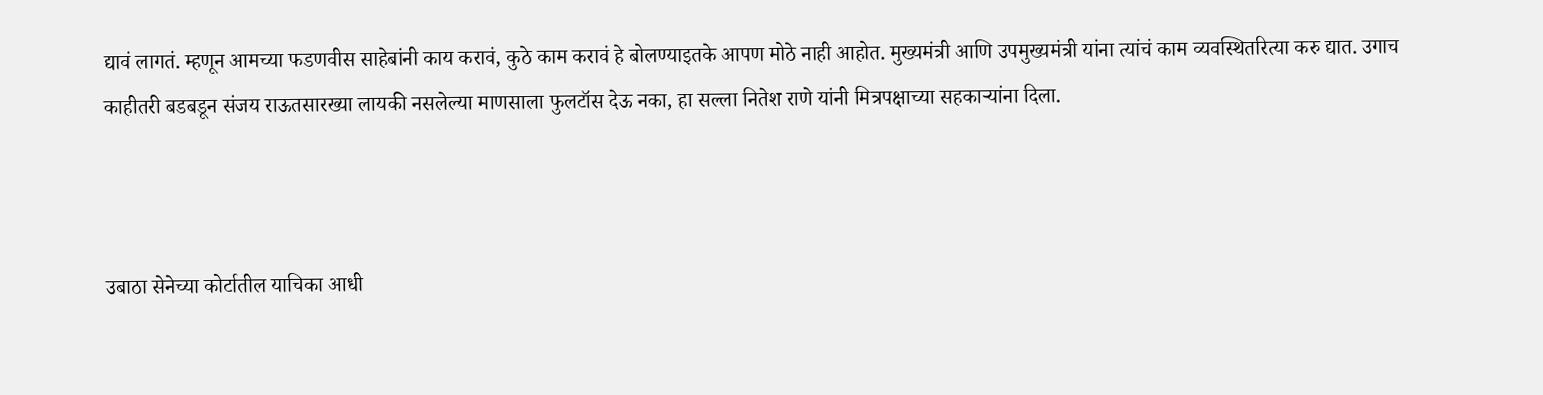द्यावं लागतं. म्हणून आमच्या फडणवीस साहेबांनी काय करावं, कुठे काम करावं हे बोलण्याइतके आपण मोठे नाही आहोत. मुख्यमंत्री आणि उपमुख्यमंत्री यांना त्यांचं काम व्यवस्थितरित्या करु द्यात. उगाच काहीतरी बडबडून संजय राऊतसारख्या लायकी नसलेल्या माणसाला फुलटॉस देऊ नका, हा सल्ला नितेश राणे यांनी मित्रपक्षाच्या सहकार्‍यांना दिला.



उबाठा सेनेच्या कोर्टातील याचिका आधी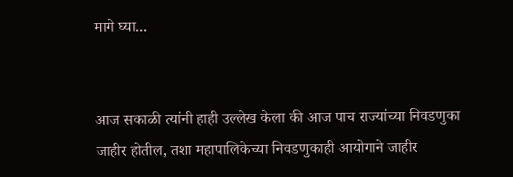मागे घ्या...


आज सकाळी त्यांनी हाही उल्लेख केला की आज पाच राज्यांच्या निवडणुका जाहीर होतील, तशा महापालिकेच्या निवडणुकाही आयोगाने जाहीर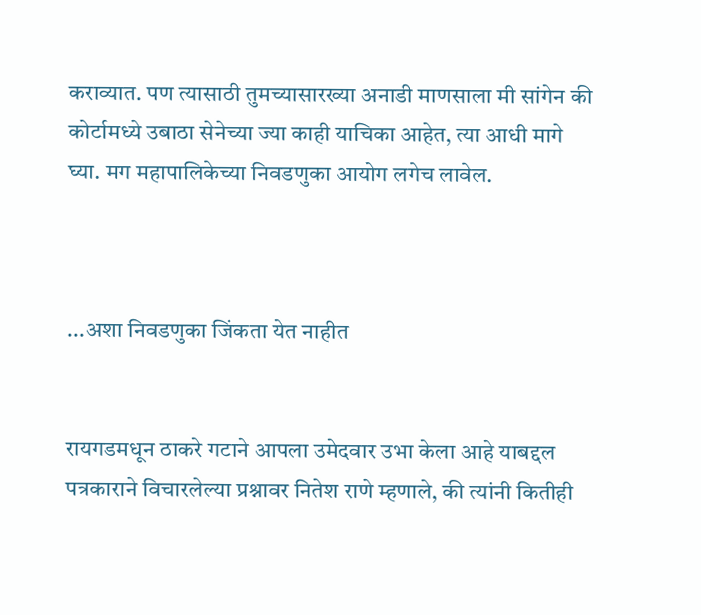कराव्यात. पण त्यासाठी तुमच्यासारख्या अनाडी माणसाला मी सांगेन की कोर्टामध्ये उबाठा सेनेच्या ज्या काही याचिका आहेत, त्या आधी मागे घ्या. मग महापालिकेच्या निवडणुका आयोग लगेच लावेल.



...अशा निवडणुका जिंकता येत नाहीत


रायगडमधून ठाकरे गटाने आपला उमेदवार उभा केला आहे याबद्दल पत्रकाराने विचारलेल्या प्रश्नावर नितेश राणे म्हणाले, की त्यांनी कितीही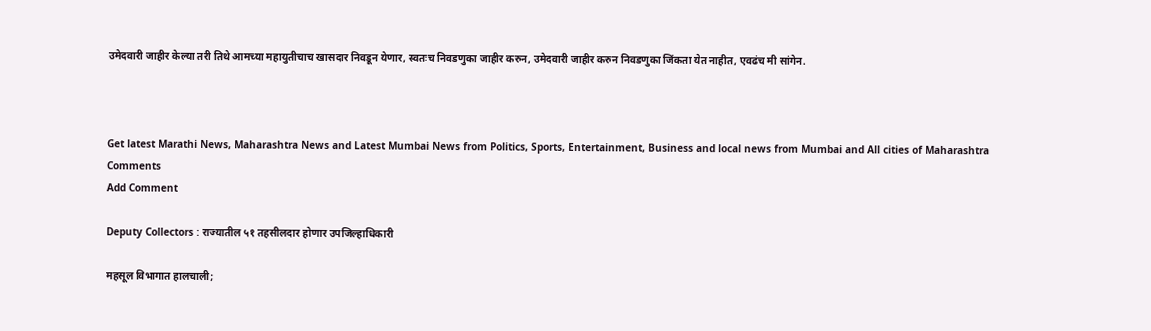उमेदवारी जाहीर केल्या तरी तिथे आमच्या महायुतीचाच खासदार निवडून येणार, स्वतःच निवडणुका जाहीर करुन, उमेदवारी जाहीर करुन निवडणुका जिंकता येत नाहीत, एवढंच मी सांगेन.



Get latest Marathi News, Maharashtra News and Latest Mumbai News from Politics, Sports, Entertainment, Business and local news from Mumbai and All cities of Maharashtra
Comments
Add Comment

Deputy Collectors : राज्यातील ५१ तहसीलदार होणार उपजिल्हाधिकारी

महसूल विभागात हालचाली;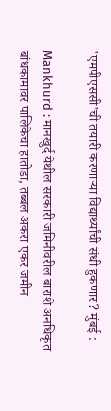'एमपीएससी'ची तयारी करणाऱ्या विद्यार्थ्यांची संधी हुकणार? मुंबई :

Mankhurd : मानखुर्द येथील सरकारी जमिनीवरील बाराशे अनधिकृत बांधकामावर पालिकेचा हातोडा, तब्बल अकरा एकर जमीन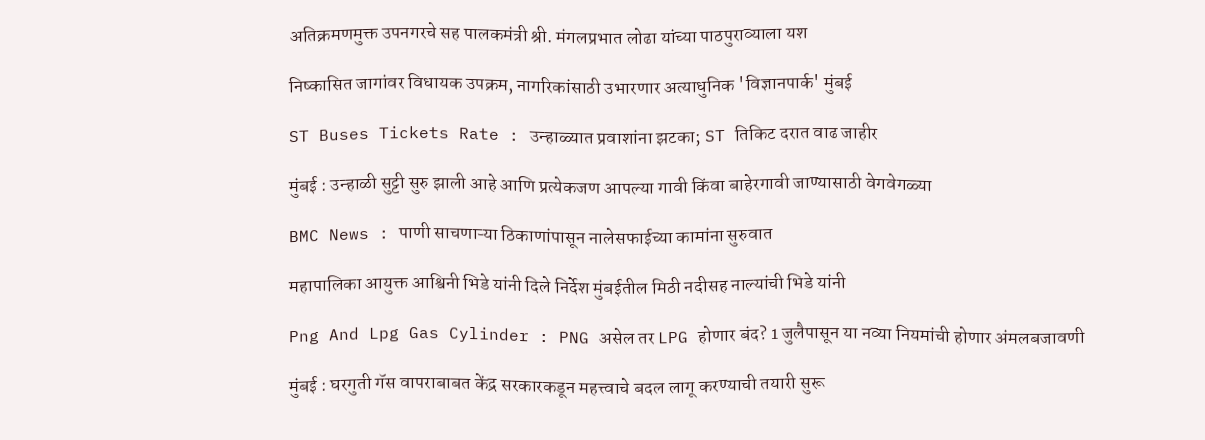अतिक्रमणमुक्त उपनगरचे सह पालकमंत्री श्री. मंगलप्रभात लोढा यांच्या पाठपुराव्याला यश

निष्कासित जागांवर विधायक उपक्रम, नागरिकांसाठी उभारणार अत्याधुनिक 'विज्ञानपार्क' मुंबई

ST Buses Tickets Rate : उन्हाळ्यात प्रवाशांना झटका; ST तिकिट दरात वाढ जाहीर

मुंबई : उन्हाळी सुट्टी सुरु झाली आहे आणि प्रत्येकजण आपल्या गावी किंवा बाहेरगावी जाण्यासाठी वेगवेगळ्या

BMC News : पाणी साचणाऱ्या ठिकाणांपासून नालेसफाईच्या कामांना सुरुवात

महापालिका आयुक्त आश्विनी भिडे यांनी दिले निर्देश मुंबईतील मिठी नदीसह नाल्यांची भिडे यांनी

Png And Lpg Gas Cylinder : PNG असेल तर LPG होणार बंद? 1 जुलैपासून या नव्या नियमांची होणार अंमलबजावणी

मुंबई : घरगुती गॅस वापराबाबत केंद्र सरकारकडून महत्त्वाचे बदल लागू करण्याची तयारी सुरू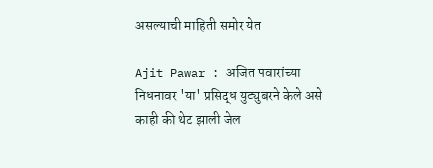असल्याची माहिती समोर येत

Ajit Pawar : अजित पवारांच्या निधनावर 'या' प्रसिद्ध युट्युबरने केले असे काही की थेट झाली जेल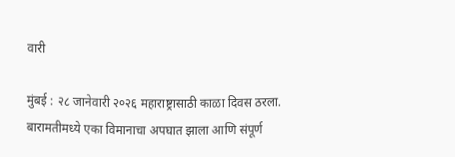वारी

मुंबई : २८ जानेवारी २०२६ महाराष्ट्रासाठी काळा दिवस ठरला. बारामतीमध्ये एका विमानाचा अपघात झाला आणि संपूर्ण